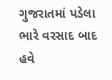ગુજરાતમાં પડેલા ભારે વરસાદ બાદ હવે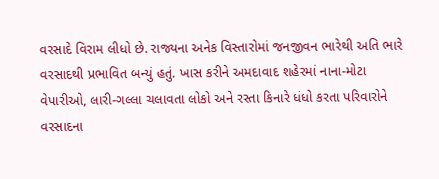વરસાદે વિરામ લીધો છે. રાજ્યના અનેક વિસ્તારોમાં જનજીવન ભારેથી અતિ ભારે વરસાદથી પ્રભાવિત બન્યું હતું. ખાસ કરીને અમદાવાદ શહેરમાં નાના-મોટા વેપારીઓ, લારી-ગલ્લા ચલાવતા લોકો અને રસ્તા કિનારે ધંધો કરતા પરિવારોને વરસાદના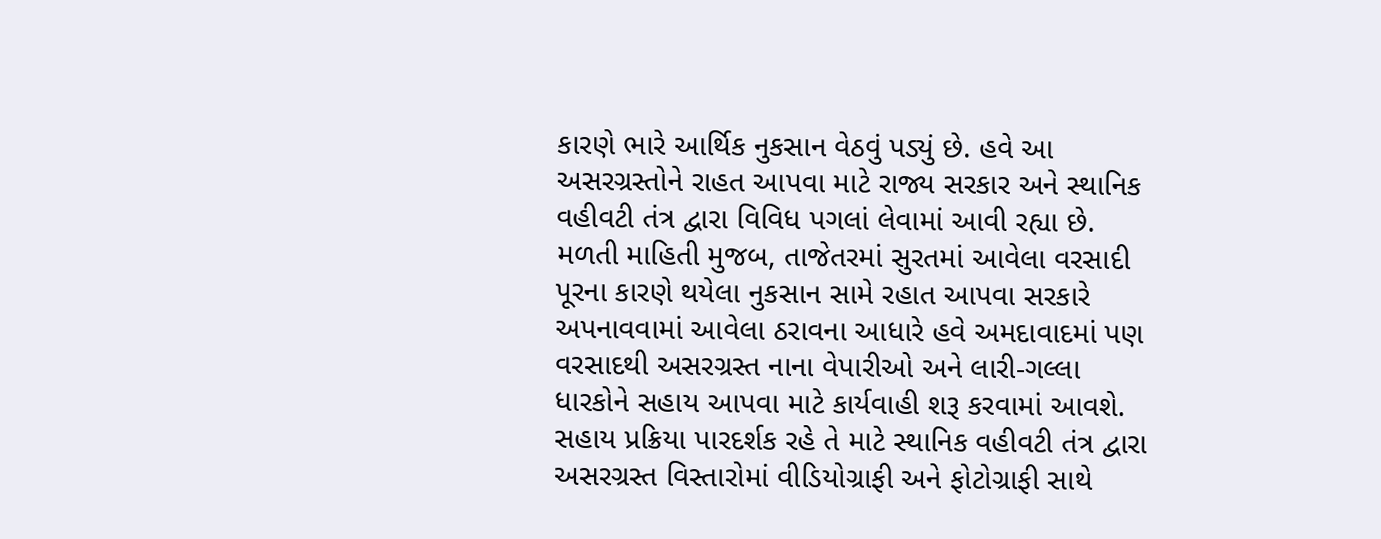કારણે ભારે આર્થિક નુકસાન વેઠવું પડ્યું છે. હવે આ અસરગ્રસ્તોને રાહત આપવા માટે રાજ્ય સરકાર અને સ્થાનિક વહીવટી તંત્ર દ્વારા વિવિધ પગલાં લેવામાં આવી રહ્યા છે.
મળતી માહિતી મુજબ, તાજેતરમાં સુરતમાં આવેલા વરસાદી પૂરના કારણે થયેલા નુકસાન સામે રહાત આપવા સરકારે અપનાવવામાં આવેલા ઠરાવના આધારે હવે અમદાવાદમાં પણ વરસાદથી અસરગ્રસ્ત નાના વેપારીઓ અને લારી-ગલ્લા ધારકોને સહાય આપવા માટે કાર્યવાહી શરૂ કરવામાં આવશે. સહાય પ્રક્રિયા પારદર્શક રહે તે માટે સ્થાનિક વહીવટી તંત્ર દ્વારા અસરગ્રસ્ત વિસ્તારોમાં વીડિયોગ્રાફી અને ફોટોગ્રાફી સાથે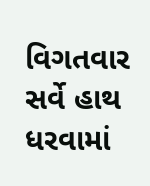વિગતવાર સર્વે હાથ ધરવામાં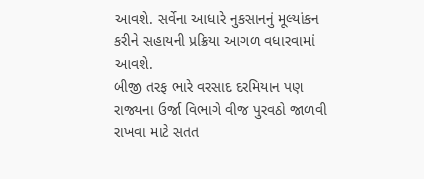આવશે. સર્વેના આધારે નુકસાનનું મૂલ્યાંકન કરીને સહાયની પ્રક્રિયા આગળ વધારવામાં આવશે.
બીજી તરફ ભારે વરસાદ દરમિયાન પણ રાજ્યના ઉર્જા વિભાગે વીજ પુરવઠો જાળવી રાખવા માટે સતત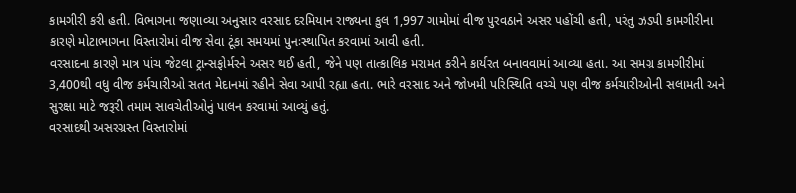કામગીરી કરી હતી. વિભાગના જણાવ્યા અનુસાર વરસાદ દરમિયાન રાજ્યના કુલ 1,997 ગામોમાં વીજ પુરવઠાને અસર પહોંચી હતી, પરંતુ ઝડપી કામગીરીના કારણે મોટાભાગના વિસ્તારોમાં વીજ સેવા ટૂંકા સમયમાં પુનઃસ્થાપિત કરવામાં આવી હતી.
વરસાદના કારણે માત્ર પાંચ જેટલા ટ્રાન્સફોર્મરને અસર થઈ હતી, જેને પણ તાત્કાલિક મરામત કરીને કાર્યરત બનાવવામાં આવ્યા હતા. આ સમગ્ર કામગીરીમાં 3,400થી વધુ વીજ કર્મચારીઓ સતત મેદાનમાં રહીને સેવા આપી રહ્યા હતા. ભારે વરસાદ અને જોખમી પરિસ્થિતિ વચ્ચે પણ વીજ કર્મચારીઓની સલામતી અને સુરક્ષા માટે જરૂરી તમામ સાવચેતીઓનું પાલન કરવામાં આવ્યું હતું.
વરસાદથી અસરગ્રસ્ત વિસ્તારોમાં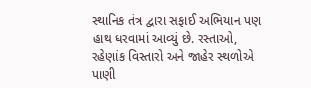સ્થાનિક તંત્ર દ્વારા સફાઈ અભિયાન પણ હાથ ધરવામાં આવ્યું છે. રસ્તાઓ, રહેણાંક વિસ્તારો અને જાહેર સ્થળોએ પાણી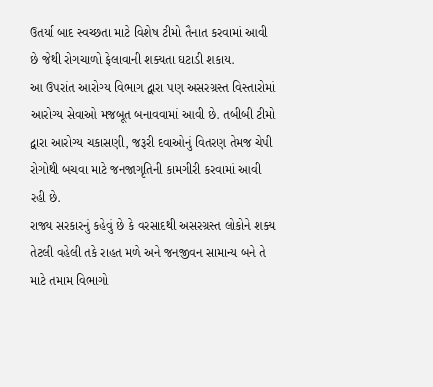ઉતર્યા બાદ સ્વચ્છતા માટે વિશેષ ટીમો તૈનાત કરવામાં આવી છે જેથી રોગચાળો ફેલાવાની શક્યતા ઘટાડી શકાય.
આ ઉપરાંત આરોગ્ય વિભાગ દ્વારા પણ અસરગ્રસ્ત વિસ્તારોમાં આરોગ્ય સેવાઓ મજબૂત બનાવવામાં આવી છે. તબીબી ટીમો દ્વારા આરોગ્ય ચકાસણી, જરૂરી દવાઓનું વિતરણ તેમજ ચેપી રોગોથી બચવા માટે જનજાગૃતિની કામગીરી કરવામાં આવી રહી છે.
રાજ્ય સરકારનું કહેવું છે કે વરસાદથી અસરગ્રસ્ત લોકોને શક્ય તેટલી વહેલી તકે રાહત મળે અને જનજીવન સામાન્ય બને તે માટે તમામ વિભાગો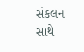સંકલન સાથે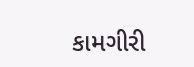કામગીરી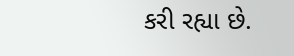કરી રહ્યા છે.